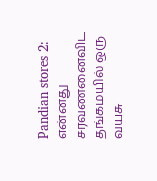Pandian stores 2: என்னது சரவணனைவிட தங்கமயில் ஒரு வயசு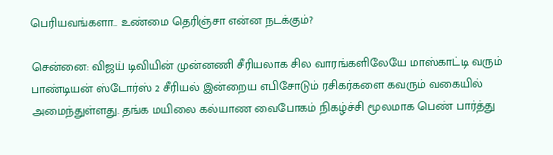பெரியவங்களா.. உண்மை தெரிஞ்சா என்ன நடக்கும்?

சென்னை: விஜய் டிவியின் முன்னணி சீரியலாக சில வாரங்களிலேயே மாஸ்காட்டி வரும் பாண்டியன் ஸ்டோர்ஸ் 2 சீரியல் இன்றைய எபிசோடும் ரசிகர்களை கவரும் வகையில் அமைந்துள்ளது. தங்க மயிலை கல்யாண வைபோகம் நிகழ்ச்சி மூலமாக பெண் பார்த்து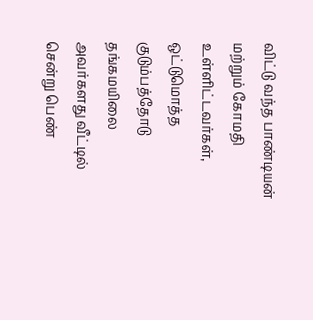விட்டு வந்த பாண்டியன் மற்றும் கோமதி உள்ளிட்டவர்கள், ஒட்டுமொத்த குடும்பத்தோடு தங்கமயிலை அவர்களது வீட்டில் சென்று பெண்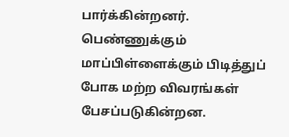பார்க்கின்றனர். பெண்ணுக்கும் மாப்பிள்ளைக்கும் பிடித்துப் போக மற்ற விவரங்கள் பேசப்படுகின்றன.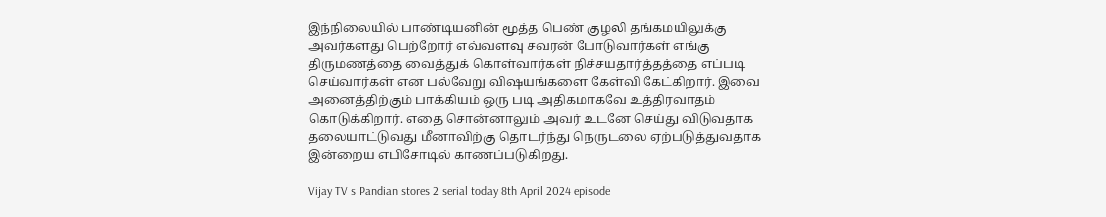இந்நிலையில் பாண்டியனின் மூத்த பெண் குழலி தங்கமயிலுக்கு அவர்களது பெற்றோர் எவ்வளவு சவரன் போடுவார்கள் எங்கு திருமணத்தை வைத்துக் கொள்வார்கள் நிச்சயதார்த்தத்தை எப்படி செய்வார்கள் என பல்வேறு விஷயங்களை கேள்வி கேட்கிறார். இவை அனைத்திற்கும் பாக்கியம் ஒரு படி அதிகமாகவே உத்திரவாதம் கொடுக்கிறார். எதை சொன்னாலும் அவர் உடனே செய்து விடுவதாக தலையாட்டுவது மீனாவிற்கு தொடர்ந்து நெருடலை ஏற்படுத்துவதாக இன்றைய எபிசோடில் காணப்படுகிறது.

Vijay TV s Pandian stores 2 serial today 8th April 2024 episode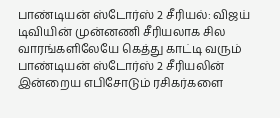பாண்டியன் ஸ்டோர்ஸ் 2 சீரியல்: விஜய் டிவியின் முன்னணி சீரியலாக சில வாரங்களிலேயே கெத்து காட்டி வரும் பாண்டியன் ஸ்டோர்ஸ் 2 சீரியலின் இன்றைய எபிசோடும் ரசிகர்களை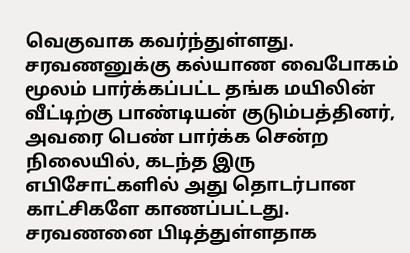வெகுவாக கவர்ந்துள்ளது. சரவணனுக்கு கல்யாண வைபோகம் மூலம் பார்க்கப்பட்ட தங்க மயிலின் வீட்டிற்கு பாண்டியன் குடும்பத்தினர், அவரை பெண் பார்க்க சென்ற நிலையில், கடந்த இரு எபிசோட்களில் அது தொடர்பான காட்சிகளே காணப்பட்டது. சரவணனை பிடித்துள்ளதாக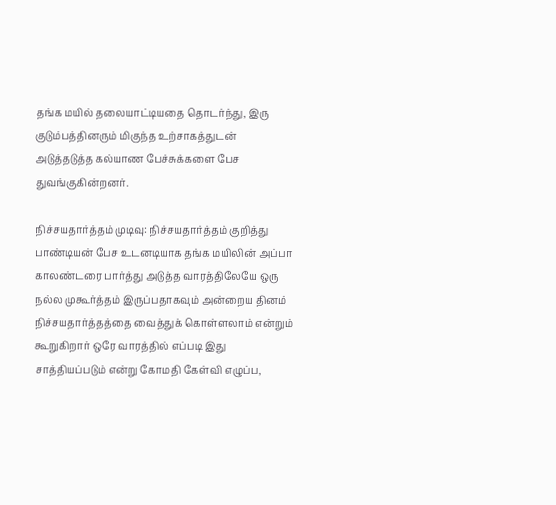தங்க மயில் தலையாட்டியதை தொடர்ந்து, இரு குடும்பத்தினரும் மிகுந்த உற்சாகத்துடன் அடுத்தடுத்த கல்யாண பேச்சுக்களை பேச துவங்குகின்றனர்.

நிச்சயதார்த்தம் முடிவு: நிச்சயதார்த்தம் குறித்து பாண்டியன் பேச உடனடியாக தங்க மயிலின் அப்பா காலண்டரை பார்த்து அடுத்த வாரத்திலேயே ஒரு நல்ல முகூர்த்தம் இருப்பதாகவும் அன்றைய தினம் நிச்சயதார்த்தத்தை வைத்துக் கொள்ளலாம் என்றும் கூறுகிறார் ஒரே வாரத்தில் எப்படி இது சாத்தியப்படும் என்று கோமதி கேள்வி எழுப்ப,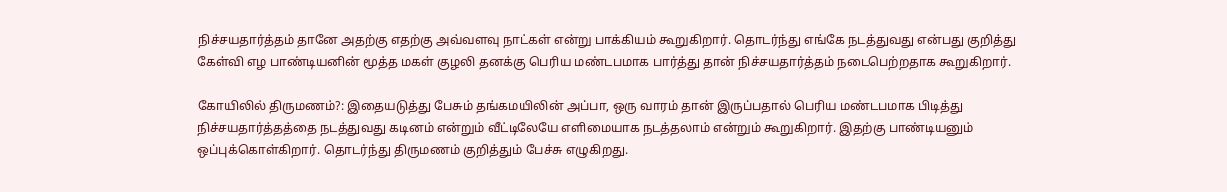நிச்சயதார்த்தம் தானே அதற்கு எதற்கு அவ்வளவு நாட்கள் என்று பாக்கியம் கூறுகிறார். தொடர்ந்து எங்கே நடத்துவது என்பது குறித்து கேள்வி எழ பாண்டியனின் மூத்த மகள் குழலி தனக்கு பெரிய மண்டபமாக பார்த்து தான் நிச்சயதார்த்தம் நடைபெற்றதாக கூறுகிறார்.

கோயிலில் திருமணம்?: இதையடுத்து பேசும் தங்கமயிலின் அப்பா, ஒரு வாரம் தான் இருப்பதால் பெரிய மண்டபமாக பிடித்து நிச்சயதார்த்தத்தை நடத்துவது கடினம் என்றும் வீட்டிலேயே எளிமையாக நடத்தலாம் என்றும் கூறுகிறார். இதற்கு பாண்டியனும் ஒப்புக்கொள்கிறார். தொடர்ந்து திருமணம் குறித்தும் பேச்சு எழுகிறது.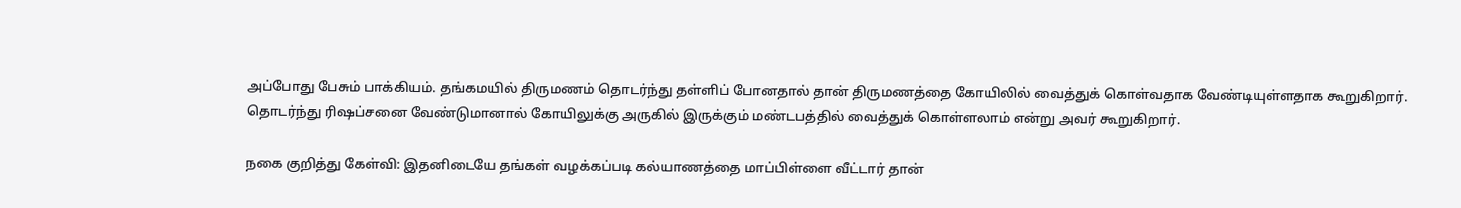அப்போது பேசும் பாக்கியம். தங்கமயில் திருமணம் தொடர்ந்து தள்ளிப் போனதால் தான் திருமணத்தை கோயிலில் வைத்துக் கொள்வதாக வேண்டியுள்ளதாக கூறுகிறார். தொடர்ந்து ரிஷப்சனை வேண்டுமானால் கோயிலுக்கு அருகில் இருக்கும் மண்டபத்தில் வைத்துக் கொள்ளலாம் என்று அவர் கூறுகிறார்.

நகை குறித்து கேள்வி: இதனிடையே தங்கள் வழக்கப்படி கல்யாணத்தை மாப்பிள்ளை வீட்டார் தான்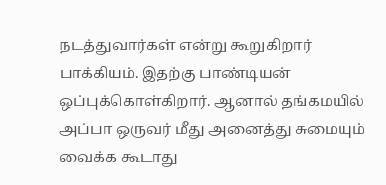நடத்துவார்கள் என்று கூறுகிறார் பாக்கியம். இதற்கு பாண்டியன் ஒப்புக்கொள்கிறார். ஆனால் தங்கமயில் அப்பா ஒருவர் மீது அனைத்து சுமையும் வைக்க கூடாது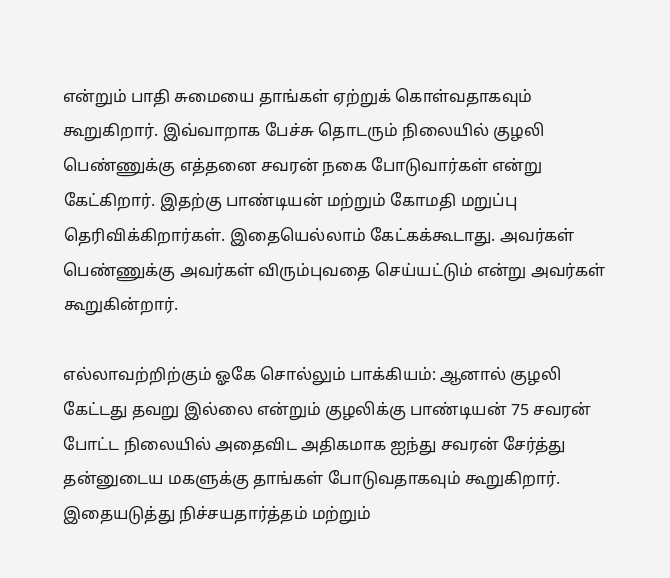என்றும் பாதி சுமையை தாங்கள் ஏற்றுக் கொள்வதாகவும் கூறுகிறார். இவ்வாறாக பேச்சு தொடரும் நிலையில் குழலி பெண்ணுக்கு எத்தனை சவரன் நகை போடுவார்கள் என்று கேட்கிறார். இதற்கு பாண்டியன் மற்றும் கோமதி மறுப்பு தெரிவிக்கிறார்கள். இதையெல்லாம் கேட்கக்கூடாது. அவர்கள் பெண்ணுக்கு அவர்கள் விரும்புவதை செய்யட்டும் என்று அவர்கள் கூறுகின்றார்.

எல்லாவற்றிற்கும் ஓகே சொல்லும் பாக்கியம்: ஆனால் குழலி கேட்டது தவறு இல்லை என்றும் குழலிக்கு பாண்டியன் 75 சவரன் போட்ட நிலையில் அதைவிட அதிகமாக ஐந்து சவரன் சேர்த்து தன்னுடைய மகளுக்கு தாங்கள் போடுவதாகவும் கூறுகிறார். இதையடுத்து நிச்சயதார்த்தம் மற்றும்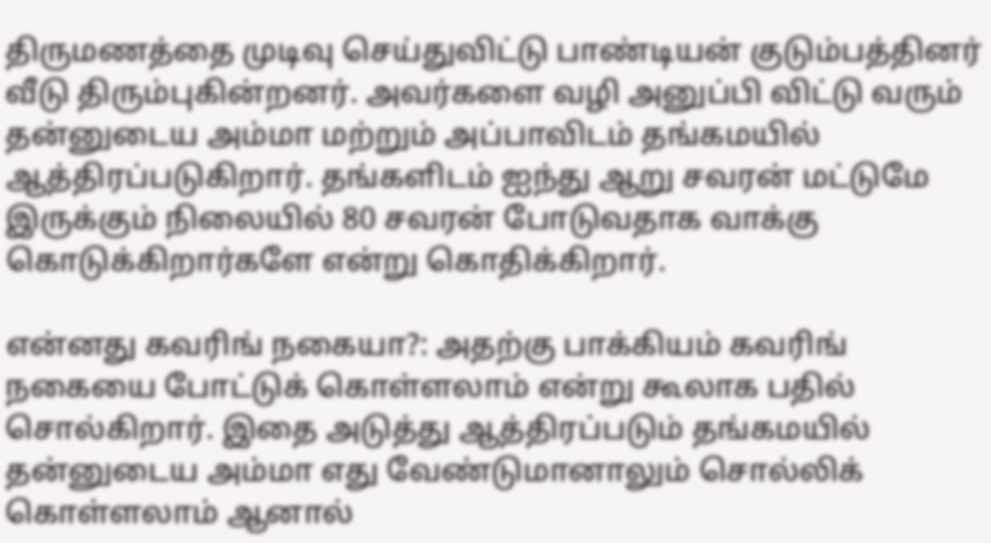திருமணத்தை முடிவு செய்துவிட்டு பாண்டியன் குடும்பத்தினர் வீடு திரும்புகின்றனர். அவர்களை வழி அனுப்பி விட்டு வரும் தன்னுடைய அம்மா மற்றும் அப்பாவிடம் தங்கமயில் ஆத்திரப்படுகிறார். தங்களிடம் ஐந்து ஆறு சவரன் மட்டுமே இருக்கும் நிலையில் 80 சவரன் போடுவதாக வாக்கு கொடுக்கிறார்களே என்று கொதிக்கிறார்.

என்னது கவரிங் நகையா?: அதற்கு பாக்கியம் கவரிங் நகையை போட்டுக் கொள்ளலாம் என்று கூலாக பதில் சொல்கிறார். இதை அடுத்து ஆத்திரப்படும் தங்கமயில் தன்னுடைய அம்மா எது வேண்டுமானாலும் சொல்லிக் கொள்ளலாம் ஆனால்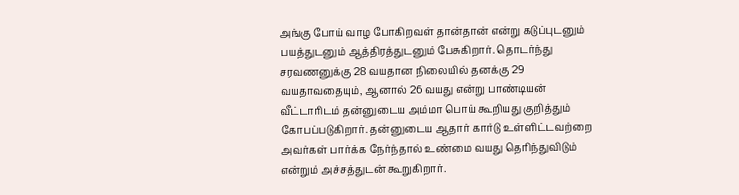அங்கு போய் வாழ போகிறவள் தான்தான் என்று கடுப்புடனும் பயத்துடனும் ஆத்திரத்துடனும் பேசுகிறார். தொடர்ந்து சரவணனுக்கு 28 வயதான நிலையில் தனக்கு 29 வயதாவதையும், ஆனால் 26 வயது என்று பாண்டியன் வீட்டாரிடம் தன்னுடைய அம்மா பொய் கூறியது குறித்தும் கோபப்படுகிறார். தன்னுடைய ஆதார் கார்டு உள்ளிட்டவற்றை அவர்கள் பார்க்க நேர்ந்தால் உண்மை வயது தெரிந்துவிடும் என்றும் அச்சத்துடன் கூறுகிறார்.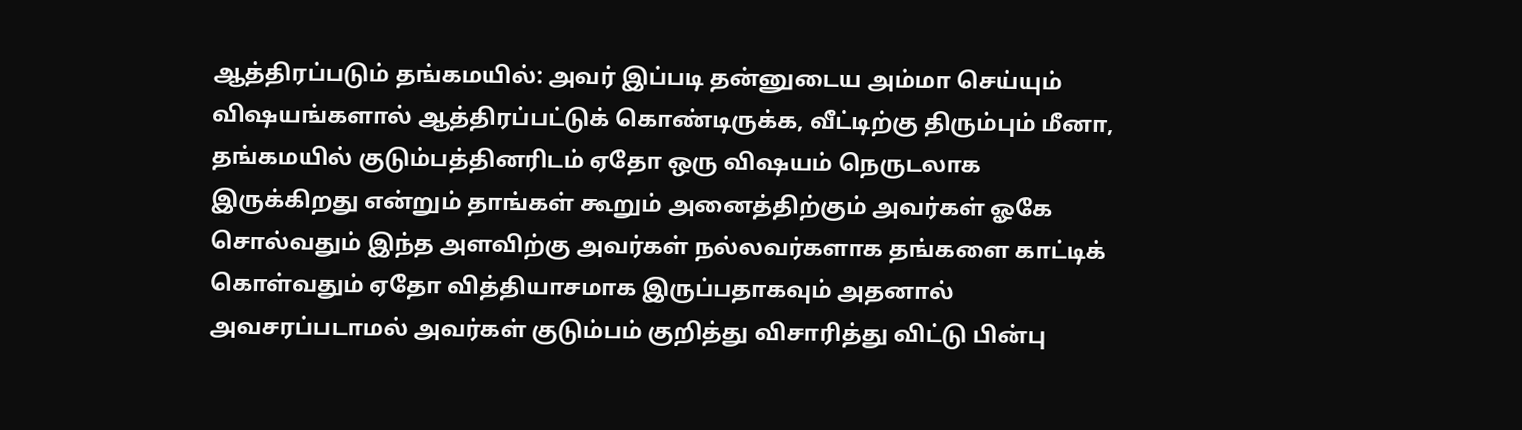ஆத்திரப்படும் தங்கமயில்: அவர் இப்படி தன்னுடைய அம்மா செய்யும் விஷயங்களால் ஆத்திரப்பட்டுக் கொண்டிருக்க, வீட்டிற்கு திரும்பும் மீனா, தங்கமயில் குடும்பத்தினரிடம் ஏதோ ஒரு விஷயம் நெருடலாக இருக்கிறது என்றும் தாங்கள் கூறும் அனைத்திற்கும் அவர்கள் ஓகே சொல்வதும் இந்த அளவிற்கு அவர்கள் நல்லவர்களாக தங்களை காட்டிக் கொள்வதும் ஏதோ வித்தியாசமாக இருப்பதாகவும் அதனால் அவசரப்படாமல் அவர்கள் குடும்பம் குறித்து விசாரித்து விட்டு பின்பு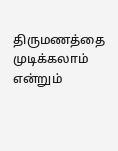திருமணத்தை முடிக்கலாம் என்றும்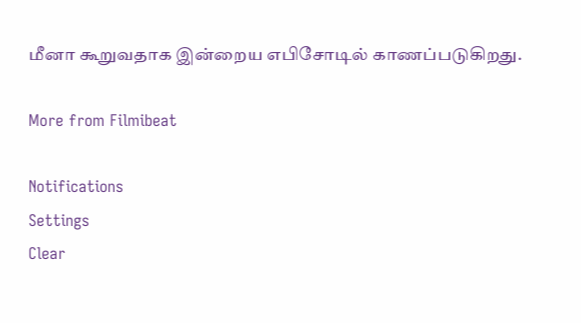மீனா கூறுவதாக இன்றைய எபிசோடில் காணப்படுகிறது.

More from Filmibeat

Notifications
Settings
Clear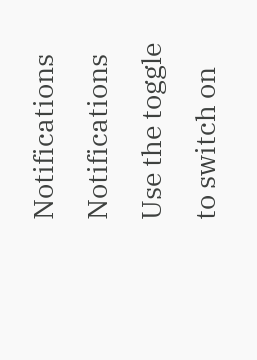Notifications
Notifications
Use the toggle to switch on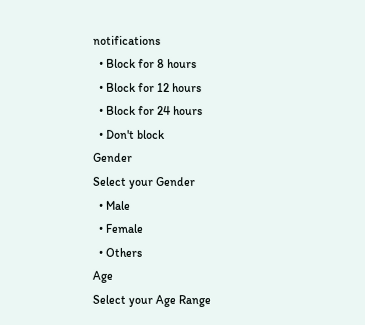notifications
  • Block for 8 hours
  • Block for 12 hours
  • Block for 24 hours
  • Don't block
Gender
Select your Gender
  • Male
  • Female
  • Others
Age
Select your Age Range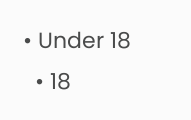• Under 18
  • 18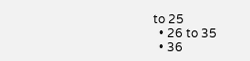to 25
  • 26 to 35
  • 36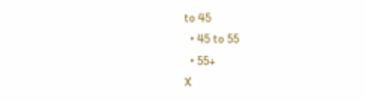to 45
  • 45 to 55
  • 55+
X